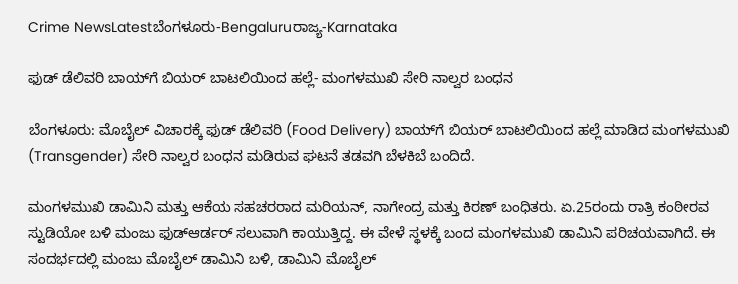Crime NewsLatestಬೆಂಗಳೂರು-Bengaluruರಾಜ್ಯ-Karnataka

ಫುಡ್ ಡೆಲಿವರಿ ಬಾಯ್‌ಗೆ ಬಿಯರ್ ಬಾಟಲಿಯಿಂದ ಹಲ್ಲೆ- ಮಂಗಳಮುಖಿ ಸೇರಿ ನಾಲ್ವರ ಬಂಧನ

ಬೆಂಗಳೂರು: ಮೊಬೈಲ್ ವಿಚಾರಕ್ಕೆ ಫುಡ್ ಡೆಲಿವರಿ (Food Delivery) ಬಾಯ್‌ಗೆ ಬಿಯರ್ ಬಾಟಲಿಯಿಂದ ಹಲ್ಲೆ ಮಾಡಿದ ಮಂಗಳಮುಖಿ (Transgender) ಸೇರಿ ನಾಲ್ವರ ಬಂಧನ ಮಡಿರುವ ಘಟನೆ ತಡವಗಿ ಬೆಳಕಿಬೆ ಬಂದಿದೆ.

ಮಂಗಳಮುಖಿ ಡಾಮಿನಿ ಮತ್ತು ಆಕೆಯ ಸಹಚರರಾದ ಮರಿಯನ್, ನಾಗೇಂದ್ರ ಮತ್ತು ಕಿರಣ್ ಬಂಧಿತರು. ಏ.25ರಂದು ರಾತ್ರಿ ಕಂಠೀರವ ಸ್ಟುಡಿಯೋ ಬಳಿ ಮಂಜು ಫುಡ್‌ಆರ್ಡರ್ ಸಲುವಾಗಿ ಕಾಯುತ್ತಿದ್ದ. ಈ ವೇಳೆ ಸ್ಥಳಕ್ಕೆ ಬಂದ ಮಂಗಳಮುಖಿ ಡಾಮಿನಿ ಪರಿಚಯವಾಗಿದೆ. ಈ ಸಂದರ್ಭದಲ್ಲಿ ಮಂಜು ಮೊಬೈಲ್ ಡಾಮಿನಿ ಬಳಿ, ಡಾಮಿನಿ ಮೊಬೈಲ್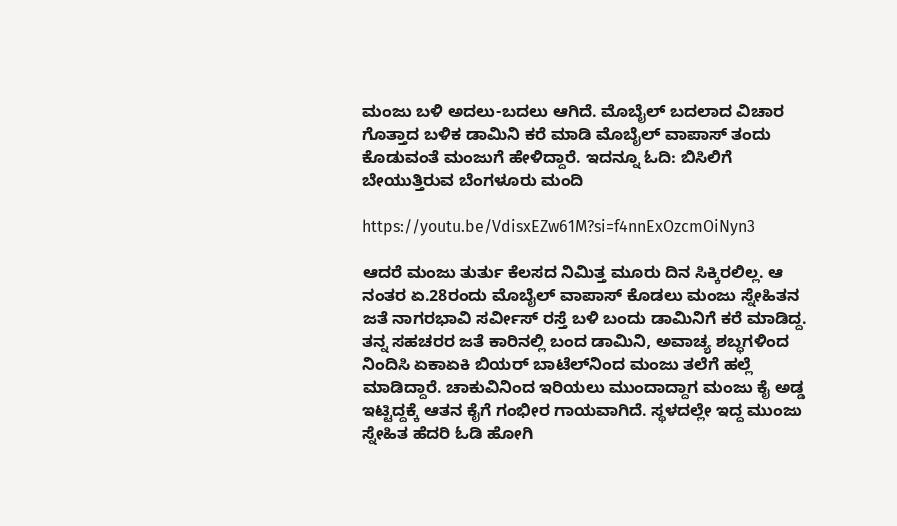ಮಂಜು ಬಳಿ ಅದಲು-ಬದಲು ಆಗಿದೆ. ಮೊಬೈಲ್ ಬದಲಾದ ವಿಚಾರ ಗೊತ್ತಾದ ಬಳಿಕ ಡಾಮಿನಿ ಕರೆ ಮಾಡಿ ಮೊಬೈಲ್ ವಾಪಾಸ್ ತಂದು ಕೊಡುವಂತೆ ಮಂಜುಗೆ ಹೇಳಿದ್ದಾರೆ. ಇದನ್ನೂ ಓದಿ: ಬಿಸಿಲಿಗೆ ಬೇಯುತ್ತಿರುವ ಬೆಂಗಳೂರು ಮಂದಿ

https://youtu.be/VdisxEZw61M?si=f4nnExOzcmOiNyn3

ಆದರೆ ಮಂಜು ತುರ್ತು ಕೆಲಸದ ನಿಮಿತ್ತ ಮೂರು ದಿನ ಸಿಕ್ಕಿರಲಿಲ್ಲ. ಆ ನಂತರ ಏ.28ರಂದು ಮೊಬೈಲ್ ವಾಪಾಸ್ ಕೊಡಲು ಮಂಜು ಸ್ನೇಹಿತನ ಜತೆ ನಾಗರಭಾವಿ ಸರ್ವೀಸ್ ರಸ್ತೆ ಬಳಿ ಬಂದು ಡಾಮಿನಿಗೆ ಕರೆ ಮಾಡಿದ್ದ. ತನ್ನ ಸಹಚರರ ಜತೆ ಕಾರಿನಲ್ಲಿ ಬಂದ ಡಾಮಿನಿ, ಅವಾಚ್ಯ ಶಬ್ಧಗಳಿಂದ ನಿಂದಿಸಿ ಏಕಾಏಕಿ ಬಿಯರ್ ಬಾಟೆಲ್‌ನಿಂದ ಮಂಜು ತಲೆಗೆ ಹಲ್ಲೆ ಮಾಡಿದ್ದಾರೆ. ಚಾಕುವಿನಿಂದ ಇರಿಯಲು ಮುಂದಾದ್ದಾಗ ಮಂಜು ಕೈ ಅಡ್ಡ ಇಟ್ಟಿದ್ದಕ್ಕೆ ಆತನ ಕೈಗೆ ಗಂಭೀರ ಗಾಯವಾಗಿದೆ. ಸ್ಥಳದಲ್ಲೇ ಇದ್ದ ಮುಂಜು ಸ್ನೇಹಿತ ಹೆದರಿ ಓಡಿ ಹೋಗಿ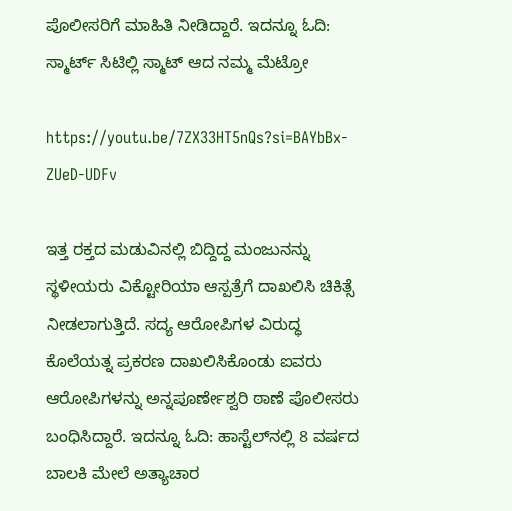ಪೊಲೀಸರಿಗೆ ಮಾಹಿತಿ ನೀಡಿದ್ದಾರೆ. ಇದನ್ನೂ ಓದಿ: ಸ್ಮಾರ್ಟ್ ಸಿಟಿಲ್ಲಿ ಸ್ಮಾಟ್ ಆದ ನಮ್ಮ ಮೆಟ್ರೋ

https://youtu.be/7ZX33HT5nQs?si=BAYbBx-ZUeD-UDFv

ಇತ್ತ ರಕ್ತದ ಮಡುವಿನಲ್ಲಿ ಬಿದ್ದಿದ್ದ ಮಂಜುನನ್ನು ಸ್ಥಳೀಯರು ವಿಕ್ಟೋರಿಯಾ ಆಸ್ಪತ್ರೆಗೆ ದಾಖಲಿಸಿ ಚಿಕಿತ್ಸೆ ನೀಡಲಾಗುತ್ತಿದೆ. ಸದ್ಯ ಆರೋಪಿಗಳ ವಿರುದ್ಧ ಕೊಲೆಯತ್ನ ಪ್ರಕರಣ ದಾಖಲಿಸಿಕೊಂಡು ಐವರು ಆರೋಪಿಗಳನ್ನು ಅನ್ನಪೂರ್ಣೇಶ್ವರಿ ಠಾಣೆ ಪೊಲೀಸರು ಬಂಧಿಸಿದ್ದಾರೆ. ಇದನ್ನೂ ಓದಿ: ಹಾಸ್ಟೆಲ್‌ನಲ್ಲಿ 8 ವರ್ಷದ ಬಾಲಕಿ ಮೇಲೆ ಅತ್ಯಾಚಾರ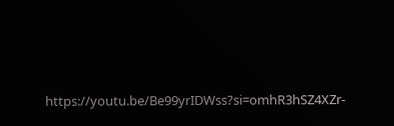https://youtu.be/Be99yrIDWss?si=omhR3hSZ4XZr-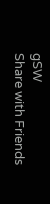gSW
Share with Friends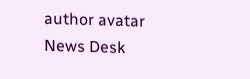author avatar
News Desk